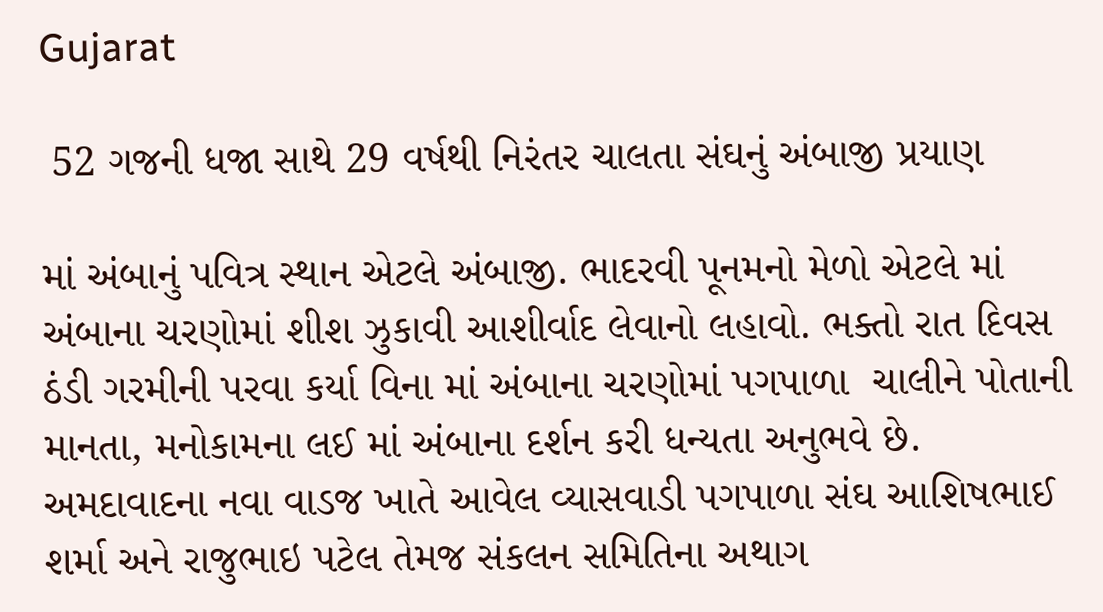Gujarat

 52 ગજની ધજા સાથે 29 વર્ષથી નિરંતર ચાલતા સંઘનું અંબાજી પ્રયાણ

માં અંબાનું પવિત્ર સ્થાન એટલે અંબાજી. ભાદરવી પૂનમનો મેળો એટલે માં અંબાના ચરણોમાં શીશ ઝુકાવી આશીર્વાદ લેવાનો લહાવો. ભક્તો રાત દિવસ ઠંડી ગરમીની પરવા કર્યા વિના માં અંબાના ચરણોમાં પગપાળા  ચાલીને પોતાની માનતા, મનોકામના લઈ માં અંબાના દર્શન કરી ધન્યતા અનુભવે છે.
અમદાવાદના નવા વાડજ ખાતે આવેલ વ્યાસવાડી પગપાળા સંઘ આશિષભાઈ શર્મા અને રાજુભાઇ પટેલ તેમજ સંકલન સમિતિના અથાગ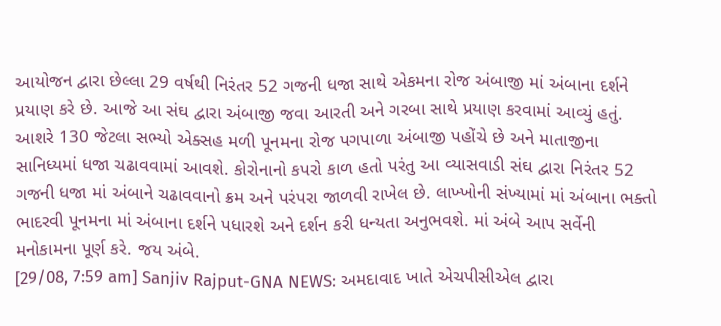આયોજન દ્વારા છેલ્લા 29 વર્ષથી નિરંતર 52 ગજની ધજા સાથે એકમના રોજ અંબાજી માં અંબાના દર્શને પ્રયાણ કરે છે. આજે આ સંઘ દ્વારા અંબાજી જવા આરતી અને ગરબા સાથે પ્રયાણ કરવામાં આવ્યું હતું. આશરે 130 જેટલા સભ્યો એક્સહ મળી પૂનમના રોજ પગપાળા અંબાજી પહોંચે છે અને માતાજીના સાનિધ્યમાં ધજા ચઢાવવામાં આવશે. કોરોનાનો કપરો કાળ હતો પરંતુ આ વ્યાસવાડી સંઘ દ્વારા નિરંતર 52 ગજની ધજા માં અંબાને ચઢાવવાનો ક્રમ અને પરંપરા જાળવી રાખેલ છે. લાખ્ખોની સંખ્યામાં માં અંબાના ભક્તો ભાદરવી પૂનમના માં અંબાના દર્શને પધારશે અને દર્શન કરી ધન્યતા અનુભવશે. માં અંબે આપ સર્વેની મનોકામના પૂર્ણ કરે. જય અંબે.
[29/08, 7:59 am] Sanjiv Rajput-GNA NEWS: અમદાવાદ ખાતે એચપીસીએલ દ્વારા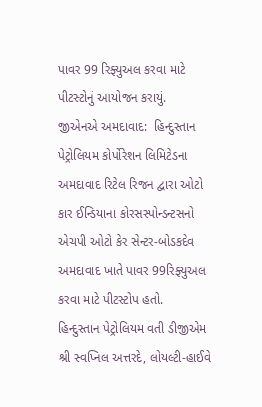પાવર 99 રિફ્યુઅલ કરવા માટે પીટસ્ટોનું આયોજન કરાયું.
જીએનએ અમદાવાદ:  હિન્દુસ્તાન પેટ્રોલિયમ કોર્પોરેશન લિમિટેડના અમદાવાદ રિટેલ રિજન દ્વારા ઓટો કાર ઈન્ડિયાના કોરસસ્પોન્ડન્ટસનો એચપી ઓટો કેર સેન્ટર-બોડકદેવ અમદાવાદ ખાતે પાવર 99રિફ્યુઅલ કરવા માટે પીટસ્ટોપ હતો.
હિન્દુસ્તાન પેટ્રોલિયમ વતી ડીજીએમ શ્રી સ્વપ્નિલ અત્તરદે, લોયલ્ટી-હાઈવે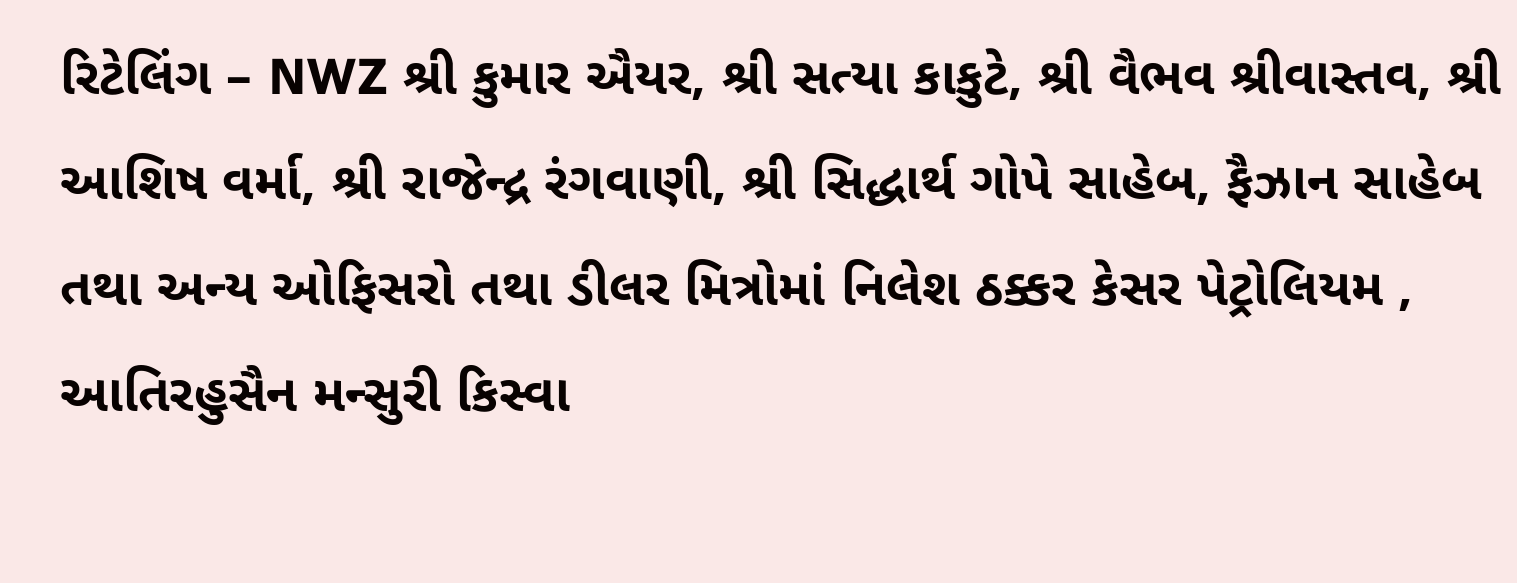રિટેલિંગ – NWZ શ્રી કુમાર ઐયર, શ્રી સત્યા કાકુટે, શ્રી વૈભવ શ્રીવાસ્તવ, શ્રી આશિષ વર્મા, શ્રી રાજેન્દ્ર રંગવાણી, શ્રી સિદ્ધાર્થ ગોપે સાહેબ, ફૈઝાન સાહેબ તથા અન્ય ઓફિસરો તથા ડીલર મિત્રોમાં નિલેશ ઠક્કર કેસર પેટ્રોલિયમ , આતિરહુસૈન મન્સુરી કિસ્વા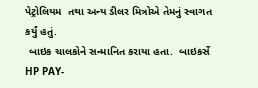પેટ્રોલિયમ  તથા અન્ય ડીલર મિત્રોએ તેમનું સ્વાગત કર્યું હતું.
 બાઇક ચાલકોને સન્માનિત કરાયા હતા.  બાઇકર્સે HP PAY-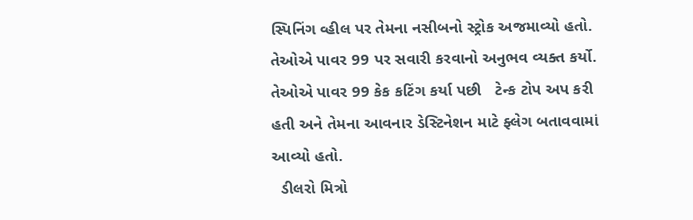સ્પિનિંગ વ્હીલ પર તેમના નસીબનો સ્ટ્રોક અજમાવ્યો હતો. તેઓએ પાવર 99 પર સવારી કરવાનો અનુભવ વ્યક્ત કર્યો. તેઓએ પાવર 99 કેક કટિંગ કર્યા પછી   ટેન્ક ટોપ અપ કરી હતી અને તેમના આવનાર ડેસ્ટિનેશન માટે ફ્લેગ બતાવવામાં આવ્યો હતો.
  ડીલરો મિત્રો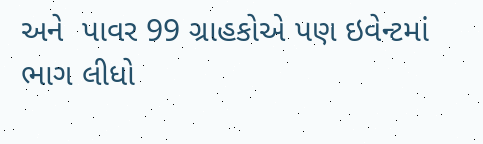અને  પાવર 99 ગ્રાહકોએ પણ ઇવેન્ટમાં ભાગ લીધો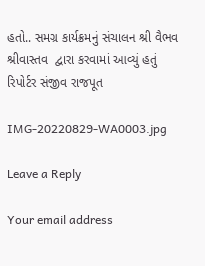હતો.. સમગ્ર કાર્યક્રમનું સંચાલન શ્રી વૈભવ શ્રીવાસ્તવ  દ્વારા કરવામાં આવ્યું હતું
રિપોર્ટર સંજીવ રાજપૂત

IMG-20220829-WA0003.jpg

Leave a Reply

Your email address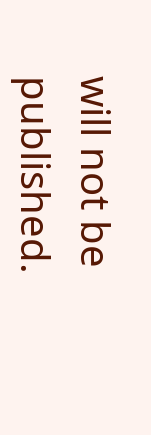will not be published.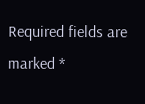Required fields are marked *